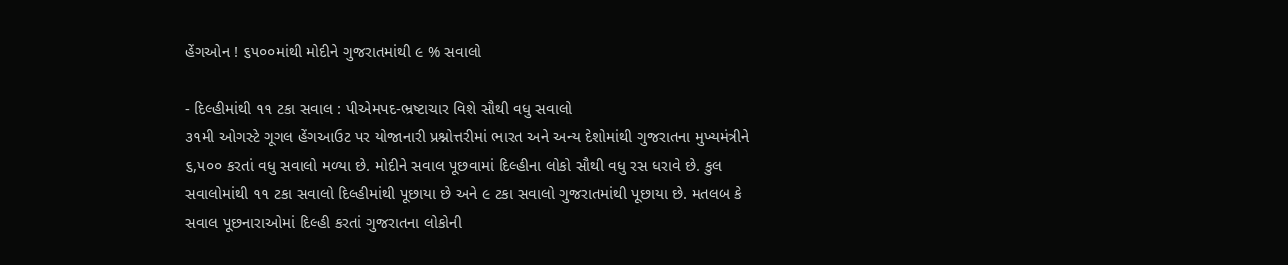હેંગઓન ! ૬૫૦૦માંથી મોદીને ગુજરાતમાંથી ૯ % સવાલો

- દિલ્હીમાંથી ૧૧ ટકા સવાલ : પીએમપદ-ભ્રષ્ટાચાર વિશે સૌથી વધુ સવાલો
૩૧મી ઓગસ્ટે ગૂગલ હેંગઆઉટ પર યોજાનારી પ્રશ્નોત્તરીમાં ભારત અને અન્ય દેશોમાંથી ગુજરાતના મુખ્યમંત્રીને ૬,૫૦૦ કરતાં વધુ સવાલો મળ્યા છે. મોદીને સવાલ પૂછવામાં દિલ્હીના લોકો સૌથી વધુ રસ ધરાવે છે. કુલ સવાલોમાંથી ૧૧ ટકા સવાલો દિલ્હીમાંથી પૂછાયા છે અને ૯ ટકા સવાલો ગુજરાતમાંથી પૂછાયા છે. મતલબ કે સવાલ પૂછનારાઓમાં દિલ્હી કરતાં ગુજરાતના લોકોની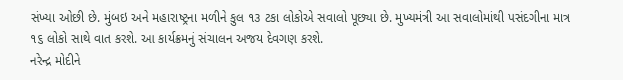સંખ્યા ઓછી છે. મુંબઇ અને મહારાષ્ટ્રના મળીને કુલ ૧૩ ટકા લોકોએ સવાલો પૂછ્યા છે. મુખ્યમંત્રી આ સવાલોમાંથી પસંદગીના માત્ર ૧૬ લોકો સાથે વાત કરશે. આ કાર્યક્રમનું સંચાલન અજય દેવગણ કરશે.
નરેન્દ્ર મોદીને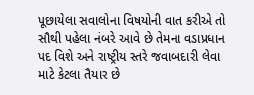પૂછાયેલા સવાલોના વિષયોની વાત કરીએ તો સૌથી પહેલા નંબરે આવે છે તેમના વડાપ્રધાન પદ વિશે અને રાષ્ટ્રીય સ્તરે જવાબદારી લેવા માટે કેટલા તૈયાર છે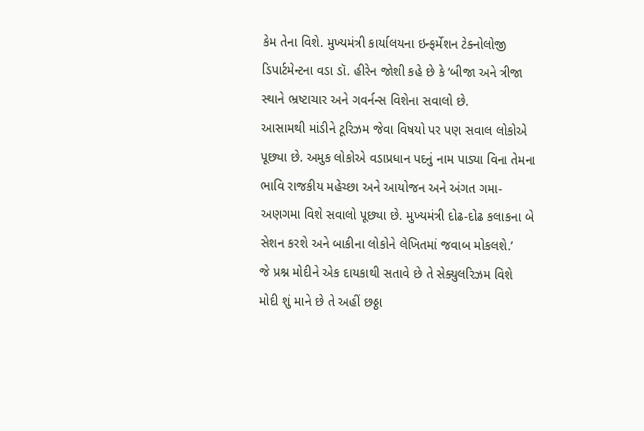કેમ તેના વિશે. મુખ્યમંત્રી કાર્યાલયના ઇન્ફર્મેશન ટેક્નોલોજી ડિપાર્ટમેન્ટના વડા ડૉ. હીરેન જોશી કહે છે કે ‘બીજા અને ત્રીજા સ્થાને ભ્રષ્ટાચાર અને ગવર્નન્સ વિશેના સવાલો છે.
આસામથી માંડીને ટૂરિઝમ જેવા વિષયો પર પણ સવાલ લોકોએ પૂછ્યા છે. અમુક લોકોએ વડાપ્રધાન પદનું નામ પાડ્યા વિના તેમના ભાવિ રાજકીય મહેચ્છા અને આયોજન અને અંગત ગમા-અણગમા વિશે સવાલો પૂછ્યા છે. મુખ્યમંત્રી દોઢ-દોઢ કલાકના બે સેશન કરશે અને બાકીના લોકોને લેખિતમાં જવાબ મોકલશે.’
જે પ્રશ્ન મોદીને એક દાયકાથી સતાવે છે તે સેક્યુલરિઝમ વિશે મોદી શું માને છે તે અહીં છઠ્ઠા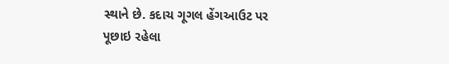સ્થાને છે. કદાચ ગૂગલ હેંગઆઉટ પર પૂછાઇ રહેલા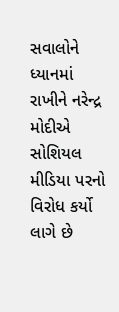સવાલોને ધ્યાનમાં રાખીને નરેન્દ્ર મોદીએ સોશિયલ મીડિયા પરનો વિરોધ કર્યો લાગે છે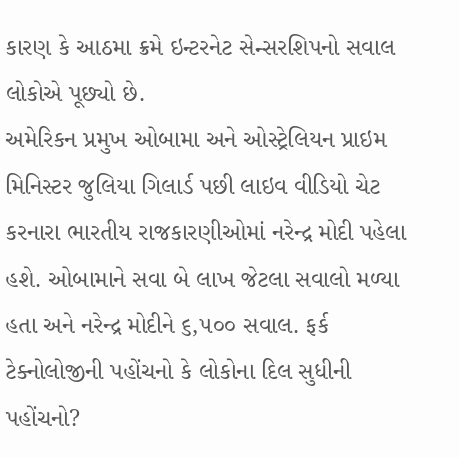કારણ કે આઠમા ક્રમે ઇન્ટરનેટ સેન્સરશિપનો સવાલ લોકોએ પૂછ્યો છે.
અમેરિકન પ્રમુખ ઓબામા અને ઓસ્ટ્રેલિયન પ્રાઇમ મિનિસ્ટર જુલિયા ગિલાર્ડ પછી લાઇવ વીડિયો ચેટ કરનારા ભારતીય રાજકારણીઓમાં નરેન્દ્ર મોદી પહેલા હશે. ઓબામાને સવા બે લાખ જેટલા સવાલો મળ્યા હતા અને નરેન્દ્ર મોદીને ૬,૫૦૦ સવાલ. ફર્ક ટેક્નોલોજીની પહોંચનો કે લોકોના દિલ સુધીની પહોંચનો?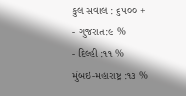કુલ સવાલ : ૬૫૦૦ +
- ગુજરાત:૯ %
- દિલ્હી :૧૧ %
મુંબઇ-મહારાષ્ટ્ર :૧૩ %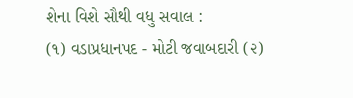શેના વિશે સૌથી વધુ સવાલ :
(૧) વડાપ્રધાનપદ - મોટી જવાબદારી (૨)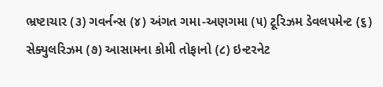ભ્રષ્ટાચાર (૩) ગવર્નન્સ (૪) અંગત ગમા-અણગમા (૫) ટૂરિઝમ ડેવલપમેન્ટ (૬) સેક્યુલરિઝમ (૭) આસામના કોમી તોફાનો (૮) ઇન્ટરનેટ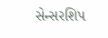સેન્સરશિપ